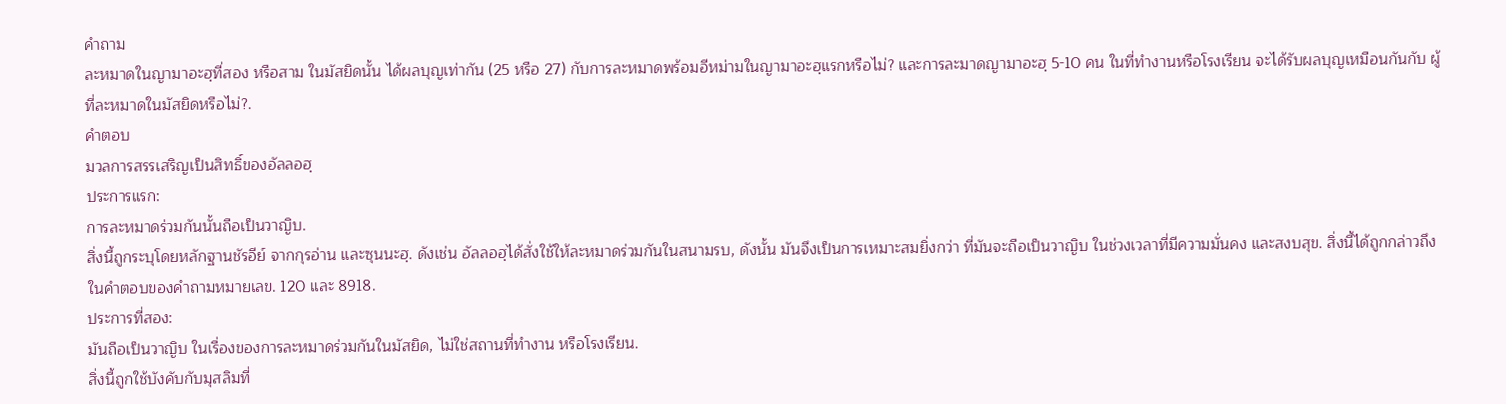คำถาม
ละหมาดในญามาอะฮฺที่สอง หรือสาม ในมัสยิดนั้น ได้ผลบุญเท่ากัน (25 หรือ 27) กับการละหมาดพร้อมอีหม่ามในญามาอะฮฺแรกหรือไม่? และการละมาดญามาอะฮฺ 5-10 คน ในที่ทำงานหรือโรงเรียน จะได้รับผลบุญเหมือนกันกับ ผู้ที่ละหมาดในมัสยิดหรือไม่?.
คำตอบ
มวลการสรรเสริญเป็นสิทธิ์ของอัลลอฮฺ
ประการแรก:
การละหมาดร่วมกันนั้นถือเป็นวาญิบ.
สิ่งนี้ถูกระบุโดยหลักฐานชัรอีย์ จากกุรอ่าน และซุนนะฮฺ. ดังเช่น อัลลอฮฺได้สั่งใช้ให้ละหมาดร่วมกันในสนามรบ, ดังนั้น มันจึงเป็นการเหมาะสมยิ่งกว่า ที่มันจะถือเป็นวาญิบ ในช่วงเวลาที่มีความมั่นคง และสงบสุข. สิ่งนี้ได้ถูกกล่าวถึงในคำตอบของคำถามหมายเลข. 120 และ 8918.
ประการที่สอง:
มันถือเป็นวาญิบ ในเรื่องของการละหมาดร่วมกันในมัสยิด, ไม่ใช่สถานที่ทำงาน หรือโรงเรียน.
สิ่งนี้ถูกใช้บังคับกับมุสลิมที่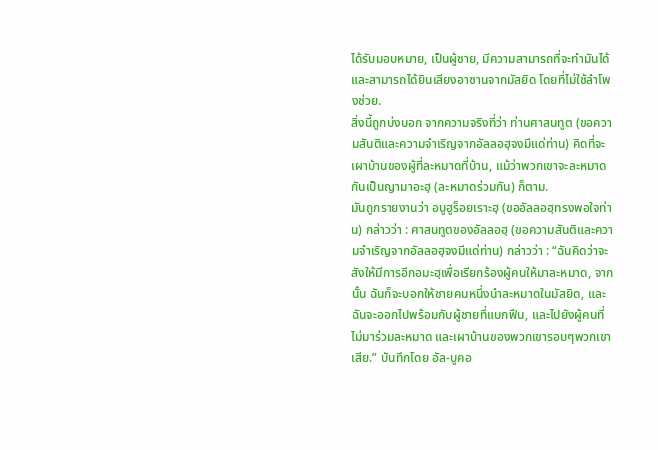ได้รับมอบหมาย, เป็นผู้ชาย, มีความสามารถที่จะทำมันได้ และสามารถได้ยินเสียงอาซานจากมัสยิด โดยที่ไม่ใช้ลำโพงช่วย.
สิ่งนี้ถูกบ่งบอก จากความจริงที่ว่า ท่านศาสนทูต (ขอความสันติและความจำเริญจากอัลลอฮฺจงมีแด่ท่าน) คิดที่จะเผาบ้านของผู้ที่ละหมาดที่บ้าน, แม้ว่าพวกเขาจะละหมาดกันเป็นญามาอะฮฺ (ละหมาดร่วมกัน) ก็ตาม.
มันถูกรายงานว่า อบูฮูร็อยเราะฮฺ (ขออัลลอฮฺทรงพอใจท่าน) กล่าวว่า : ศาสนทูตของอัลลอฮฺ (ขอความสันติและความจำเริญจากอัลลอฮฺจงมีแด่ท่าน) กล่าวว่า : “ฉันคิดว่าจะสังให้มีการอีกอมะฮฺเพื่อเรียกร้องผู้คนให้มาละหมาด, จากนั้น ฉันก็จะบอกให้ชายคนหนึ่งนำละหมาดในมัสยิด, และฉันจะออกไปพร้อมกับผู้ชายที่แบกฟืน, และไปยังผู้คนที่ไม่มาร่วมละหมาด และเผาบ้านของพวกเขารอบๆพวกเขาเสีย.” บันทึกโดย อัล-บูคอ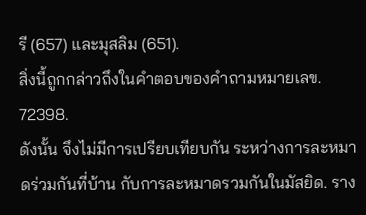รี (657) และมุสลิม (651).
สิ่งนี้ถูกกล่าวถึงในคำตอบของคำถามหมายเลข. 72398.
ดังนั้น จึงไม่มีการเปรียบเทียบกัน ระหว่างการละหมาดร่วมกันที่บ้าน กับการละหมาดรวมกันในมัสยิด. ราง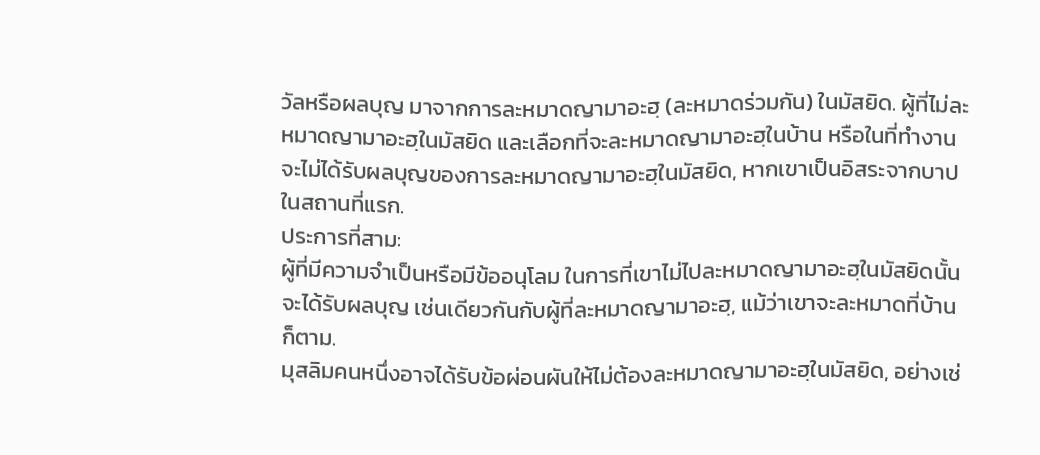วัลหรือผลบุญ มาจากการละหมาดญามาอะฮฺ (ละหมาดร่วมกัน) ในมัสยิด. ผู้ที่ไม่ละหมาดญามาอะฮฺในมัสยิด และเลือกที่จะละหมาดญามาอะฮฺในบ้าน หรือในที่ทำงาน จะไม่ได้รับผลบุญของการละหมาดญามาอะฮฺในมัสยิด, หากเขาเป็นอิสระจากบาป ในสถานที่แรก.
ประการที่สาม:
ผู้ที่มีความจำเป็นหรือมีข้ออนุโลม ในการที่เขาไม่ไปละหมาดญามาอะฮฺในมัสยิดนั้น จะได้รับผลบุญ เช่นเดียวกันกับผู้ที่ละหมาดญามาอะฮฺ, แม้ว่าเขาจะละหมาดที่บ้านก็ตาม.
มุสลิมคนหนึ่งอาจได้รับข้อผ่อนผันให้ไม่ต้องละหมาดญามาอะฮฺในมัสยิด, อย่างเช่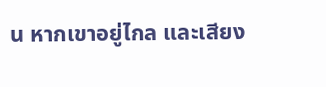น หากเขาอยู่ไกล และเสียง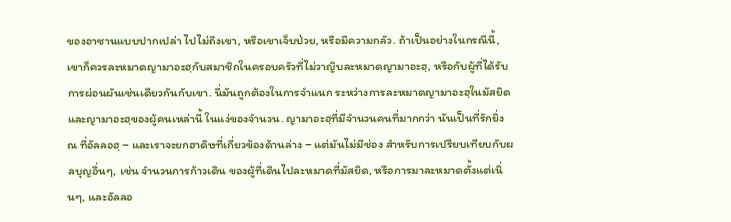ของอาซานแบบปากเปล่า ไปไม่ถึงเขา, หรือเขาเจ็บป่วย, หรือมีความกลัว. ถ้าเป็นอย่างในกรณีนี้, เขาก็ควรละหมาดญามาอะฮฺกับสมาชิกในครอบครัวที่ไม่วาญิบละหมาดญามาอะฮฺ, หรือกับผู้ที่ได้รับการผ่อนผันเช่นเดียวกันกับเขา. นี่มันถูกต้องในการจำแนก ระหว่างการละหมาดญามาอะฮฺในมัสยิด และญามาอะฮฺของผู้คนเหล่านี้ ในแง่ของจำนวน. ญามาอะฮฺที่มีจำนวนคนที่มากกว่า นันเป็นที่รักยิ่ง ณ ที่อัลลอฮฺ – และเราจะยกฮาดิษที่เกี่ยวข้องด้านล่าง – แต่มันไม่มีช่อง สำหรับการเปรียบเทียบกับผลบุญอื่นๆ, เช่น จำนวนการก้าวเดิน ของผู้ที่เดินไปละหมาดที่มัสยิด, หรือการมาละหมาดตั้งแต่เนิ่นๆ, และอัลลอ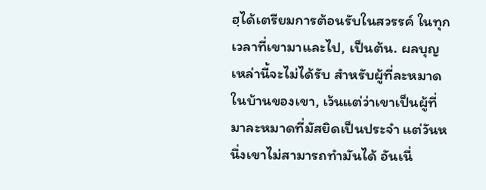ฮฺได้เตรียมการต้อนรับในสวรรค์ ในทุกเวลาที่เขามาและไป, เป็นต้น. ผลบุญเหล่านี้จะไม่ได้รับ สำหรับผู้ที่ละหมาดในบ้านของเขา, เว้นแต่ว่าเขาเป็นผู้ที่มาละหมาดที่มัสยิดเป็นประจำ แต่วันหนึ่งเขาไม่สามารถทำมันได้ อันเนื่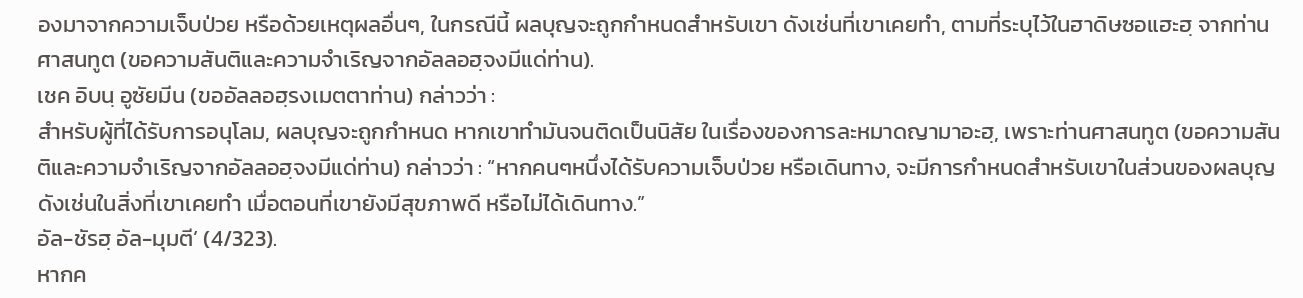องมาจากความเจ็บป่วย หรือด้วยเหตุผลอื่นๆ, ในกรณีนี้ ผลบุญจะถูกกำหนดสำหรับเขา ดังเช่นที่เขาเคยทำ, ตามที่ระบุไว้ในฮาดิษซอแฮะฮฺ จากท่านศาสนทูต (ขอความสันติและความจำเริญจากอัลลอฮฺจงมีแด่ท่าน).
เชค อิบนฺ อูซัยมีน (ขออัลลอฮฺรงเมตตาท่าน) กล่าวว่า :
สำหรับผู้ที่ได้รับการอนุโลม, ผลบุญจะถูกกำหนด หากเขาทำมันจนติดเป็นนิสัย ในเรื่องของการละหมาดญามาอะฮฺ, เพราะท่านศาสนทูต (ขอความสันติและความจำเริญจากอัลลอฮฺจงมีแด่ท่าน) กล่าวว่า : “หากคนๆหนึ่งได้รับความเจ็บป่วย หรือเดินทาง, จะมีการกำหนดสำหรับเขาในส่วนของผลบุญ ดังเช่นในสิ่งที่เขาเคยทำ เมื่อตอนที่เขายังมีสุขภาพดี หรือไม่ได้เดินทาง.”
อัล-ชัรฮฺ อัล-มุมตี’ (4/323).
หากค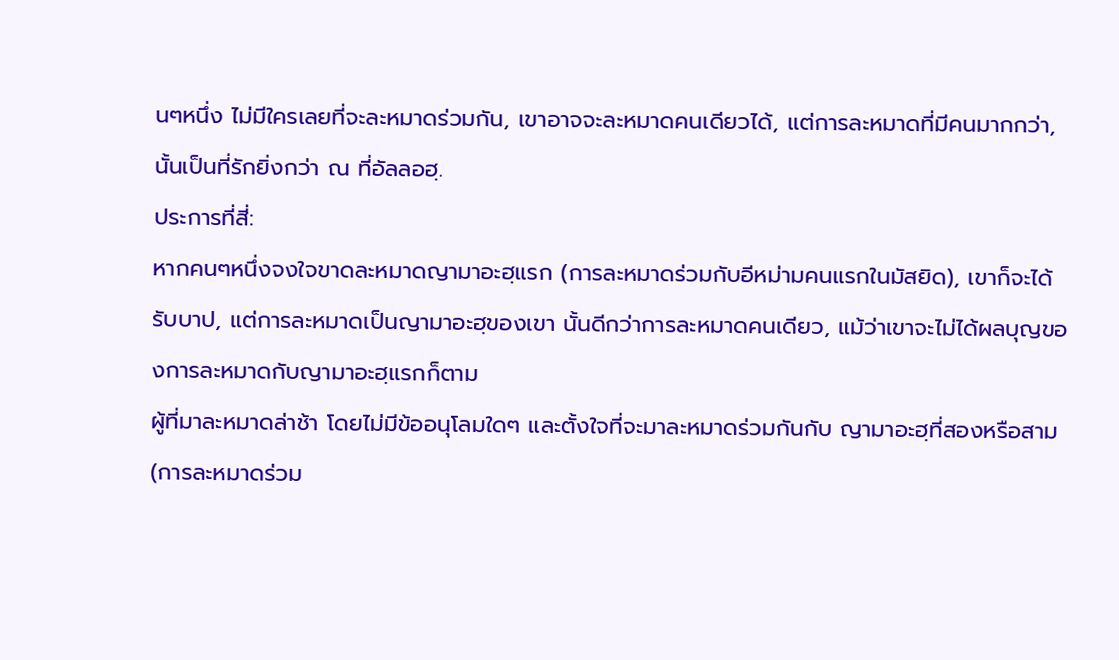นๆหนึ่ง ไม่มีใครเลยที่จะละหมาดร่วมกัน, เขาอาจจะละหมาดคนเดียวได้, แต่การละหมาดที่มีคนมากกว่า, นั้นเป็นที่รักยิ่งกว่า ณ ที่อัลลอฮฺ.
ประการที่สี่:
หากคนๆหนึ่งจงใจขาดละหมาดญามาอะฮฺแรก (การละหมาดร่วมกับอีหม่ามคนแรกในมัสยิด), เขาก็จะได้รับบาป, แต่การละหมาดเป็นญามาอะฮฺของเขา นั้นดีกว่าการละหมาดคนเดียว, แม้ว่าเขาจะไม่ได้ผลบุญของการละหมาดกับญามาอะฮฺแรกก็ตาม
ผู้ที่มาละหมาดล่าช้า โดยไม่มีข้ออนุโลมใดๆ และตั้งใจที่จะมาละหมาดร่วมกันกับ ญามาอะฮฺที่สองหรือสาม (การละหมาดร่วม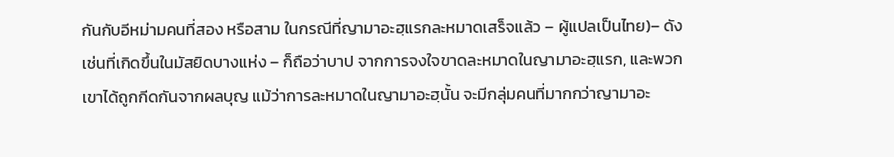กันกับอีหม่ามคนที่สอง หรือสาม ในกรณีที่ญามาอะฮฺแรกละหมาดเสร็จแล้ว – ผู้แปลเป็นไทย)– ดังเช่นที่เกิดขึ้นในมัสยิดบางแห่ง – ก็ถือว่าบาป จากการจงใจขาดละหมาดในญามาอะฮฺแรก, และพวกเขาได้ถูกกีดกันจากผลบุญ แม้ว่าการละหมาดในญามาอะฮฺนั้น จะมีกลุ่มคนที่มากกว่าญามาอะ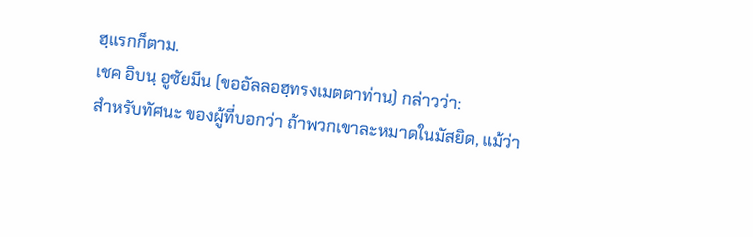ฮฺแรกก็ตาม.
เชค อิบนฺ อูซัยมีน (ขออัลลอฮฺทรงเมตตาท่าน) กล่าวว่า:
สำหรับทัศนะ ของผู้ที่บอกว่า ถ้าพวกเขาละหมาดในมัสยิด, แม้ว่า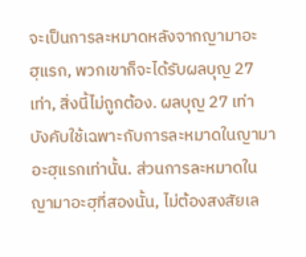จะเป็นการละหมาดหลังจากญามาอะฮฺแรก, พวกเขาก็จะได้รับผลบุญ 27 เท่า, สิ่งนี้ไม่ถูกต้อง. ผลบุญ 27 เท่า บังคับใช้เฉพาะกับการละหมาดในญามาอะฮฺแรกเท่านั้น. ส่วนการละหมาดในญามาอะฮฺที่สองนั้น, ไม่ต้องสงสัยเล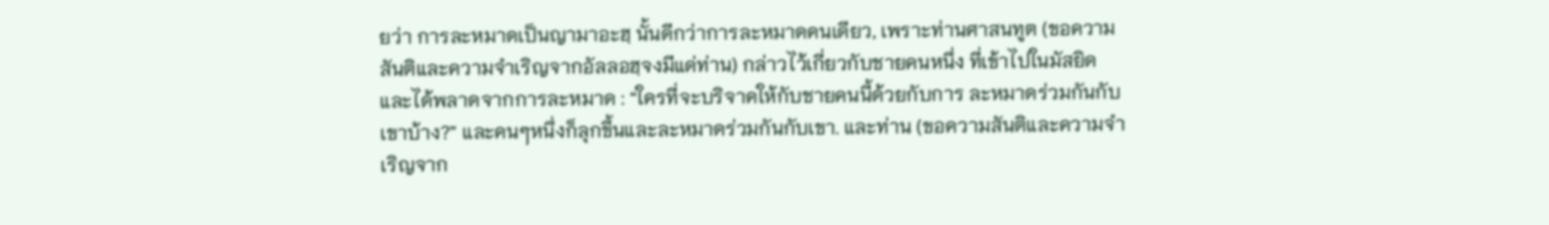ยว่า การละหมาดเป็นญามาอะฮฺ นั้นดีกว่าการละหมาดคนเดียว, เพราะท่านศาสนทูต (ขอความสันติและความจำเริญจากอัลลอฮฺจงมีแด่ท่าน) กล่าวไว้เกี่ยวกับชายคนหนึ่ง ที่เข้าไปในมัสยิด และได้พลาดจากการละหมาด : “ใครที่จะบริจาคให้กับชายคนนี้ด้วยกับการ ละหมาดร่วมกันกับเขาบ้าง?” และคนๆหนึ่งก็ลุกขึ้นและละหมาดร่วมกันกับเขา. และท่าน (ขอความสันติและความจำเริญจาก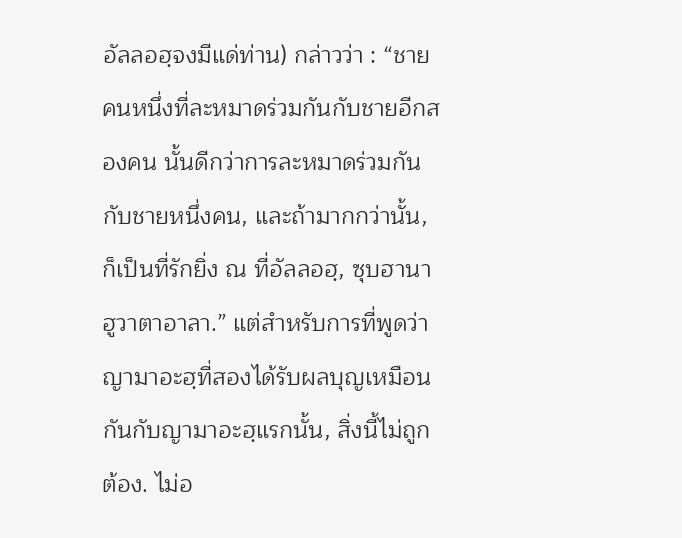อัลลอฮฺจงมีแด่ท่าน) กล่าวว่า : “ชายคนหนึ่งที่ละหมาดร่วมกันกับชายอีกสองคน นั้นดีกว่าการละหมาดร่วมกันกับชายหนึ่งคน, และถ้ามากกว่านั้น, ก็เป็นที่รักยิ่ง ณ ที่อัลลอฮฺ, ซุบฮานาฮูวาตาอาลา.” แต่สำหรับการที่พูดว่า ญามาอะฮฺที่สองได้รับผลบุญเหมือนกันกับญามาอะฮฺแรกนั้น, สิ่งนี้ไม่ถูกต้อง. ไม่อ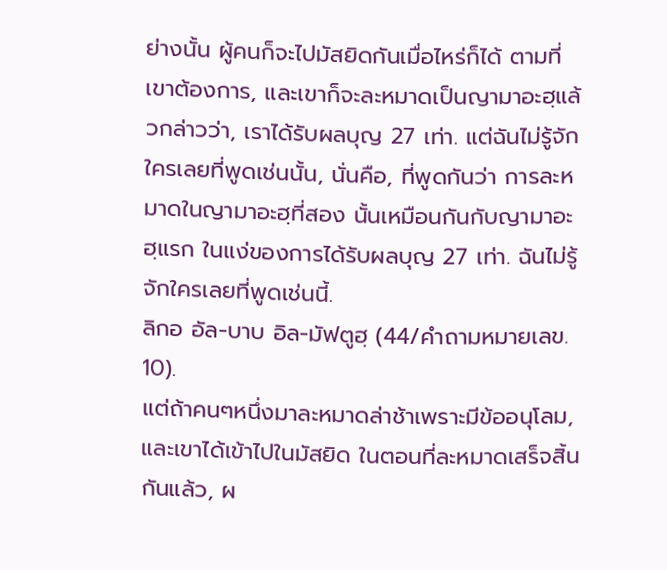ย่างนั้น ผู้คนก็จะไปมัสยิดกันเมื่อไหร่ก็ได้ ตามที่เขาต้องการ, และเขาก็จะละหมาดเป็นญามาอะฮฺแล้วกล่าวว่า, เราได้รับผลบุญ 27 เท่า. แต่ฉันไม่รู้จักใครเลยที่พูดเช่นนั้น, นั่นคือ, ที่พูดกันว่า การละหมาดในญามาอะฮฺที่สอง นั้นเหมือนกันกับญามาอะฮฺแรก ในแง่ของการได้รับผลบุญ 27 เท่า. ฉันไม่รู้จักใครเลยที่พูดเช่นนี้.
ลิกอ อัล-บาบ อิล-มัฟตูฮฺ (44/คำถามหมายเลข. 10).
แต่ถ้าคนๆหนึ่งมาละหมาดล่าช้าเพราะมีข้ออนุโลม, และเขาได้เข้าไปในมัสยิด ในตอนที่ละหมาดเสร็จสิ้นกันแล้ว, ผ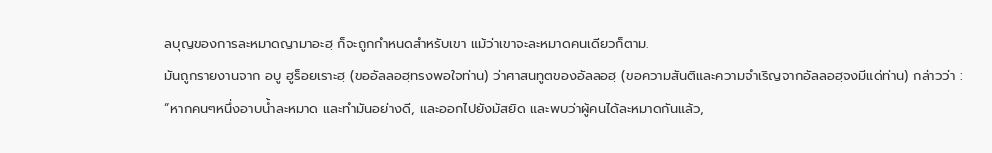ลบุญของการละหมาดญามาอะฮฺ ก็จะถูกกำหนดสำหรับเขา แม้ว่าเขาจะละหมาดคนเดียวก็ตาม.
มันถูกรายงานจาก อบู ฮูร็อยเราะฮฺ (ขออัลลอฮฺทรงพอใจท่าน) ว่าศาสนทูตของอัลลอฮฺ (ขอความสันติและความจำเริญจากอัลลอฮฺจงมีแด่ท่าน) กล่าวว่า : “หากคนๆหนึ่งอาบน้ำละหมาด และทำมันอย่างดี, และออกไปยังมัสยิด และพบว่าผู้คนได้ละหมาดกันแล้ว,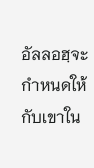อัลลอฮฺจะกำหนดให้กับเขาใน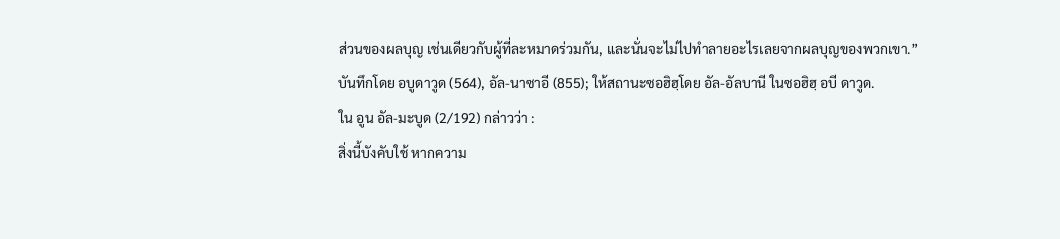ส่วนของผลบุญ เช่นเดียวกับผู้ที่ละหมาดร่วมกัน, และนั่นจะไม่ไปทำลายอะไรเลยจากผลบุญของพวกเขา.”
บันทึกโดย อบูดาวูด (564), อัล-นาซาอี (855); ให้สถานะซอฮิฮฺโดย อัล-อัลบานี ในซอฮิฮฺ อบี ดาวูด.
ใน อูน อัล-มะบูด (2/192) กล่าวว่า :
สิ่งนี้บังคับใช้ หากความ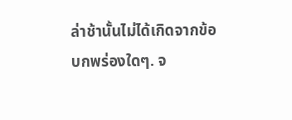ล่าช้านั้นไม่ได้เกิดจากข้อบกพร่องใดๆ. จ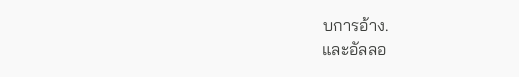บการอ้าง.
และอัลลอ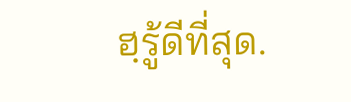ฮฺรู้ดีที่สุด.